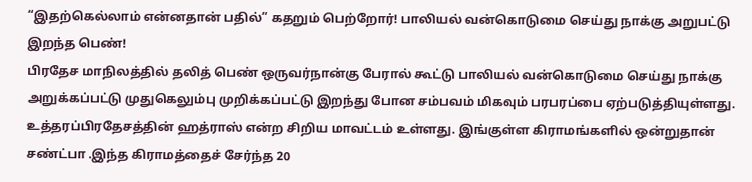“இதற்கெல்லாம் என்னதான் பதில்” கதறும் பெற்றோர்! பாலியல் வன்கொடுமை செய்து நாக்கு அறுபட்டு இறந்த பெண்!
பிரதேச மாநிலத்தில் தலித் பெண் ஒருவர்நான்கு பேரால் கூட்டு பாலியல் வன்கொடுமை செய்து நாக்கு அறுக்கப்பட்டு முதுகெலும்பு முறிக்கப்பட்டு இறந்து போன சம்பவம் மிகவும் பரபரப்பை ஏற்படுத்தியுள்ளது. உத்தரப்பிரதேசத்தின் ஹத்ராஸ் என்ற சிறிய மாவட்டம் உள்ளது. இங்குள்ள கிராமங்களில் ஒன்றுதான் சண்ட்பா .இந்த கிராமத்தைச் சேர்ந்த 20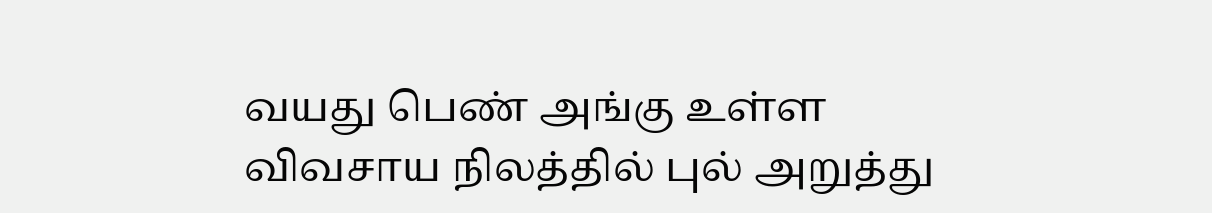வயது பெண் அங்கு உள்ள விவசாய நிலத்தில் புல் அறுத்து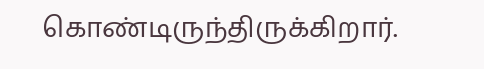கொண்டிருந்திருக்கிறார்.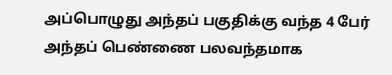அப்பொழுது அந்தப் பகுதிக்கு வந்த 4 பேர் அந்தப் பெண்ணை பலவந்தமாக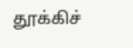தூக்கிச்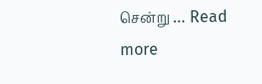சென்று … Read more